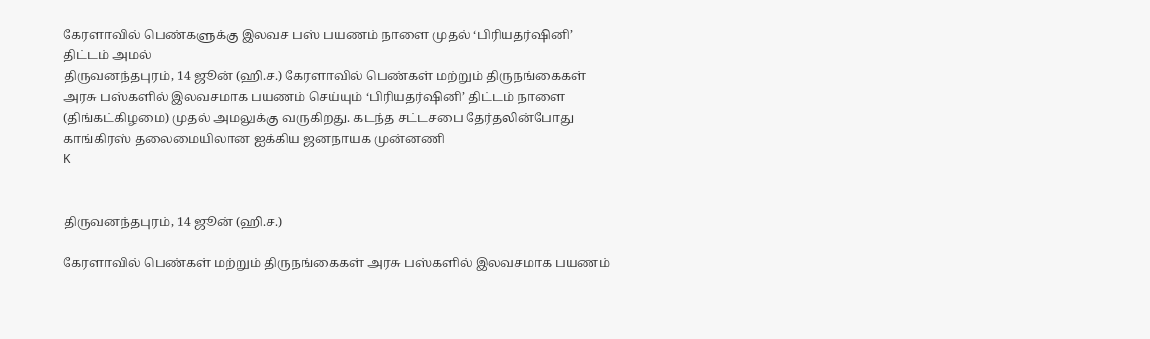கேரளாவில் பெண்களுக்கு இலவச பஸ் பயணம் நாளை முதல் ‘பிரியதர்ஷினி’ திட்டம் அமல்
திருவனந்தபுரம், 14 ஜூன் (ஹி.ச.) கேரளாவில் பெண்கள் மற்றும் திருநங்கைகள் அரசு பஸ்களில் இலவசமாக பயணம் செய்யும் ‘பிரியதர்ஷினி’ திட்டம் நாளை (திங்கட்கிழமை) முதல் அமலுக்கு வருகிறது. கடந்த சட்டசபை தேர்தலின்போது காங்கிரஸ் தலைமையிலான ஐக்கிய ஜனநாயக முன்னணி
K


திருவனந்தபுரம், 14 ஜூன் (ஹி.ச.)

கேரளாவில் பெண்கள் மற்றும் திருநங்கைகள் அரசு பஸ்களில் இலவசமாக பயணம்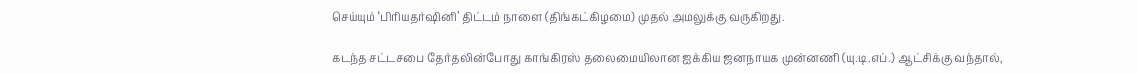செய்யும் ‘பிரியதர்ஷினி’ திட்டம் நாளை (திங்கட்கிழமை) முதல் அமலுக்கு வருகிறது.

கடந்த சட்டசபை தேர்தலின்போது காங்கிரஸ் தலைமையிலான ஐக்கிய ஜனநாயக முன்னணி (யு.டி.எப்.) ஆட்சிக்கு வந்தால்,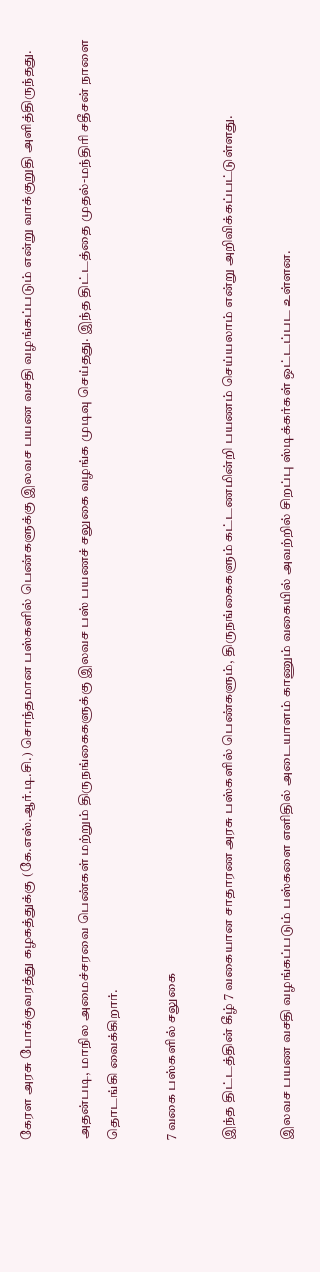கேரள அரசு போக்குவரத்து கழகத்துக்கு (கே.எஸ்.ஆர்.டி.சி.) சொந்தமான பஸ்களில் பெண்களுக்கு இலவச பயண வசதி வழங்கப்படும் என்று வாக்குறுதி அளித்திருந்தது.

அதன்படி, மாநில அமைச்சரவை பெண்கள் மற்றும் திருநங்கைகளுக்கு இலவச பஸ் பயணச் சலுகை வழங்க முடிவு செய்தது. இந்த திட்டத்தை முதல்-மந்திரி சதீசன் நாளை தொடங்கி வைக்கிறார்.

7 வகை பஸ்களில் சலுகை

இந்த திட்டத்தின் கீழ் 7 வகையான சாதாரண அரசு பஸ்களில் பெண்களும், திருநங்கைகளும் கட்டணமின்றி பயணம் செய்யலாம் என்று அறிவிக்கப்பட்டுள்ளது.

இலவச பயண வசதி வழங்கப்படும் பஸ்களை எளிதில் அடையாளம் காணும் வகையில் அவற்றில் சிறப்பு ஸ்டிக்கர்கள் ஒட்டப்பட உள்ளன.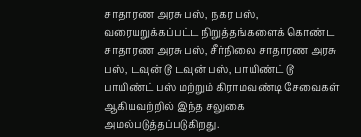சாதாரண அரசு பஸ், நகர பஸ், வரையறுக்கப்பட்ட நிறுத்தங்களைக் கொண்ட சாதாரண அரசு பஸ், சீர்நிலை சாதாரண அரசு பஸ், டவுன் டூ டவுன் பஸ், பாயிண்ட் டூ பாயிண்ட் பஸ் மற்றும் கிராமவண்டி சேவைகள் ஆகியவற்றில் இந்த சலுகை அமல்படுத்தப்படுகிறது.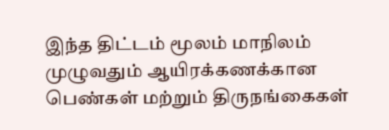இந்த திட்டம் மூலம் மாநிலம் முழுவதும் ஆயிரக்கணக்கான பெண்கள் மற்றும் திருநங்கைகள்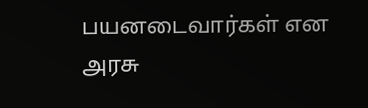பயனடைவார்கள் என அரசு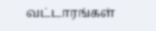வட்டாரங்கள்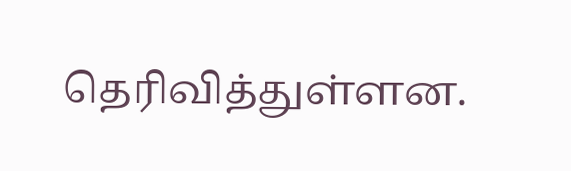தெரிவித்துள்ளன.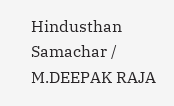Hindusthan Samachar / M.DEEPAK RAJA